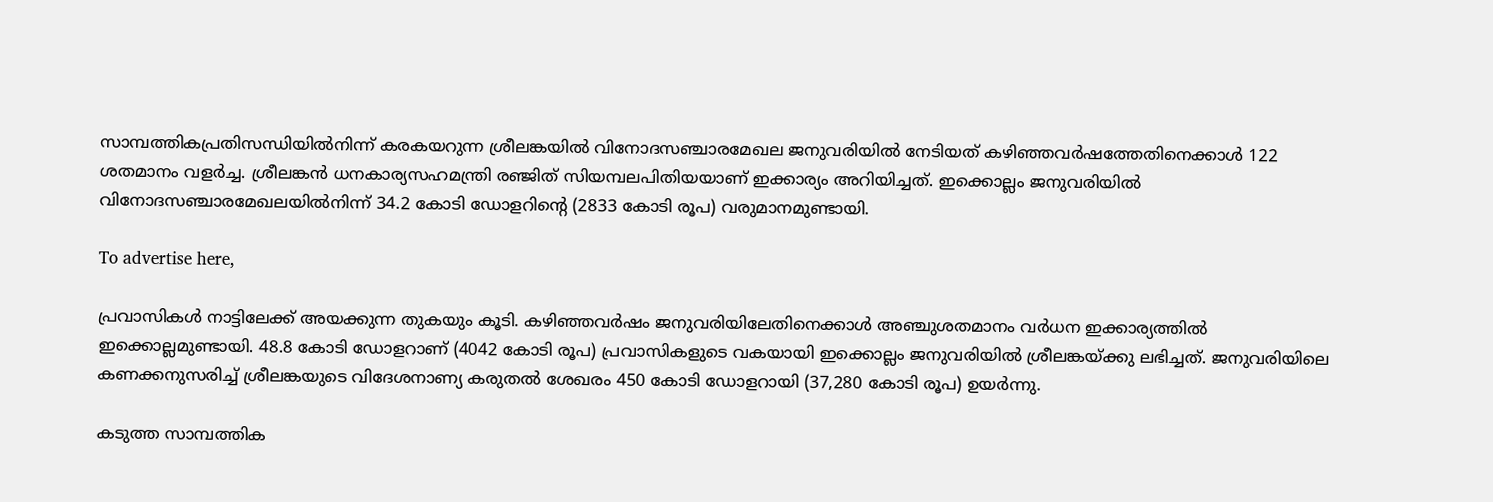സാമ്പത്തികപ്രതിസന്ധിയില്‍നിന്ന് കരകയറുന്ന ശ്രീലങ്കയില്‍ വിനോദസഞ്ചാരമേഖല ജനുവരിയില്‍ നേടിയത് കഴിഞ്ഞവര്‍ഷത്തേതിനെക്കാള്‍ 122 ശതമാനം വളര്‍ച്ച. ശ്രീലങ്കന്‍ ധനകാര്യസഹമന്ത്രി രഞ്ജിത് സിയമ്പലപിതിയയാണ് ഇക്കാര്യം അറിയിച്ചത്. ഇക്കൊല്ലം ജനുവരിയില്‍ വിനോദസഞ്ചാരമേഖലയില്‍നിന്ന് 34.2 കോടി ഡോളറിന്റെ (2833 കോടി രൂപ) വരുമാനമുണ്ടായി.

To advertise here,

പ്രവാസികള്‍ നാട്ടിലേക്ക് അയക്കുന്ന തുകയും കൂടി. കഴിഞ്ഞവര്‍ഷം ജനുവരിയിലേതിനെക്കാള്‍ അഞ്ചുശതമാനം വര്‍ധന ഇക്കാര്യത്തില്‍ ഇക്കൊല്ലമുണ്ടായി. 48.8 കോടി ഡോളറാണ് (4042 കോടി രൂപ) പ്രവാസികളുടെ വകയായി ഇക്കൊല്ലം ജനുവരിയില്‍ ശ്രീലങ്കയ്ക്കു ലഭിച്ചത്. ജനുവരിയിലെ കണക്കനുസരിച്ച് ശ്രീലങ്കയുടെ വിദേശനാണ്യ കരുതല്‍ ശേഖരം 450 കോടി ഡോളറായി (37,280 കോടി രൂപ) ഉയര്‍ന്നു.

കടുത്ത സാമ്പത്തിക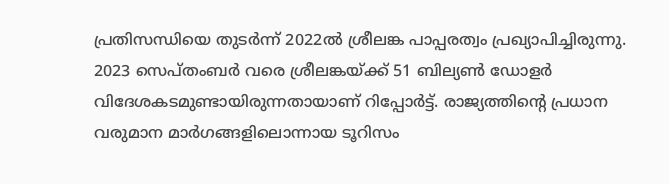പ്രതിസന്ധിയെ തുടര്‍ന്ന് 2022ല്‍ ശ്രീലങ്ക പാപ്പരത്വം പ്രഖ്യാപിച്ചിരുന്നു. 2023 സെപ്തംബര്‍ വരെ ശ്രീലങ്കയ്ക്ക് 51 ബില്യണ്‍ ഡോളര്‍ വിദേശകടമുണ്ടായിരുന്നതായാണ് റിപ്പോര്‍ട്ട്. രാജ്യത്തിന്റെ പ്രധാന വരുമാന മാര്‍ഗങ്ങളിലൊന്നായ ടൂറിസം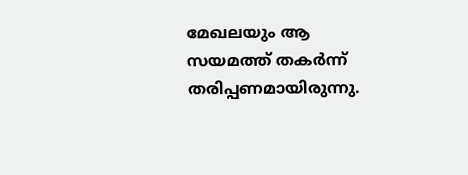മേഖലയും ആ സയമത്ത് തകര്‍ന്ന് തരിപ്പണമായിരുന്നു.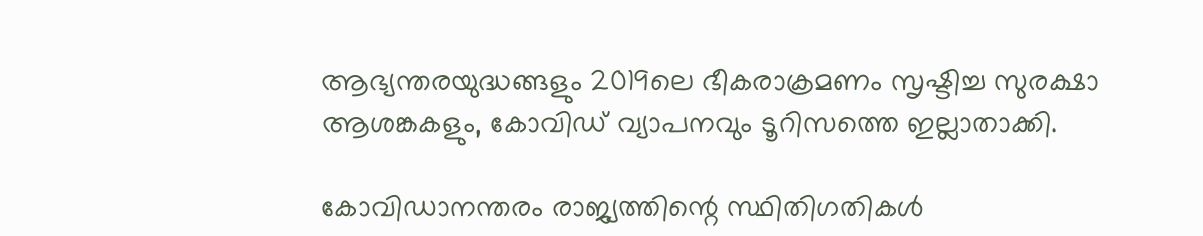ആഭ്യന്തരയുദ്ധങ്ങളും 2019ലെ ഭീകരാക്രമണം സൃഷ്ടിച്ച സുരക്ഷാ ആശങ്കകളും, കോവിഡ് വ്യാപനവും ടൂറിസത്തെ ഇല്ലാതാക്കി.

കോവിഡാനന്തരം രാജ്യത്തിന്റെ സ്ഥിതിഗതികള്‍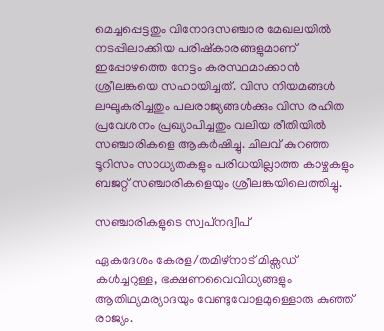മെച്ചപ്പെട്ടതും വിനോദസഞ്ചാര മേഖലയില്‍ നടപ്പിലാക്കിയ പരിഷ്‌കാരങ്ങളുമാണ് ഇപ്പോഴത്തെ നേട്ടം കരസ്ഥമാക്കാന്‍ ശ്രീലങ്കയെ സഹായിച്ചത്. വിസ നിയമങ്ങള്‍ ലഘൂകരിച്ചതും പലരാജ്യങ്ങള്‍ക്കും വിസ രഹിത പ്രവേശനം പ്രഖ്യാപിച്ചതും വലിയ രീതിയില്‍ സഞ്ചാരികളെ ആകര്‍ഷിച്ചു. ചിലവ് കുറഞ്ഞ ടൂറിസം സാധ്യതകളും പരിധയില്ലാത്ത കാഴ്ചകളും ബജറ്റ് സഞ്ചാരികളെയും ശ്രീലങ്കയിലെത്തിച്ചു.

സഞ്ചാരികളുടെ സ്വപ്‌നദ്വീപ്

ഏകദേശം കേരള/തമിഴ്നാട് മിക്സഡ് കള്‍ച്ചറുള്ള, ഭക്ഷണവൈവിധ്യങ്ങളും ആതിഥ്യമര്യാദയും വേണ്ടുവോളമുള്ളൊരു കുഞ്ഞ് രാജ്യം.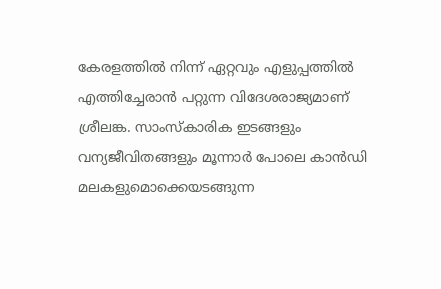കേരളത്തില്‍ നിന്ന് ഏറ്റവും എളുപ്പത്തില്‍ എത്തിച്ചേരാന്‍ പറ്റുന്ന വിദേശരാജ്യമാണ് ശ്രീലങ്ക. സാംസ്‌കാരിക ഇടങ്ങളും വന്യജീവിതങ്ങളും മൂന്നാര്‍ പോലെ കാന്‍ഡി മലകളുമൊക്കെയടങ്ങുന്ന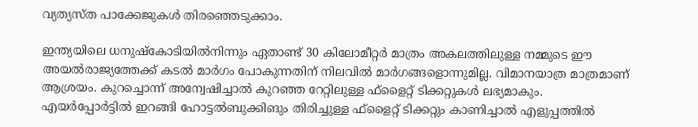വ്യത്യസ്ത പാക്കേജുകള്‍ തിരഞ്ഞെടുക്കാം.

ഇന്ത്യയിലെ ധനുഷ്‌കോടിയില്‍നിന്നും ഏതാണ്ട് 30 കിലോമീറ്റര്‍ മാത്രം അകലത്തിലുള്ള നമ്മുടെ ഈ അയല്‍രാജ്യത്തേക്ക് കടല്‍ മാര്‍ഗം പോകുന്നതിന് നിലവില്‍ മാര്‍ഗങ്ങളൊന്നുമില്ല. വിമാനയാത്ര മാത്രമാണ് ആശ്രയം. കുറച്ചൊന്ന് അന്വേഷിച്ചാല്‍ കുറഞ്ഞ റേറ്റിലുള്ള ഫ്ളൈറ്റ് ടിക്കറ്റുകള്‍ ലഭ്യമാകും. എയര്‍പ്പോര്‍ട്ടില്‍ ഇറങ്ങി ഹോട്ടല്‍ബുക്കിങും തിരിച്ചുള്ള ഫ്ളൈറ്റ് ടിക്കറ്റും കാണിച്ചാല്‍ എളുപ്പത്തില്‍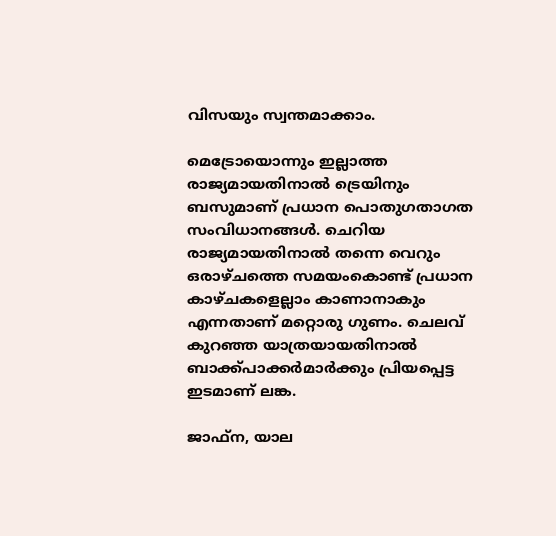വിസയും സ്വന്തമാക്കാം.

മെട്രോയൊന്നും ഇല്ലാത്ത രാജ്യമായതിനാല്‍ ട്രെയിനും ബസുമാണ് പ്രധാന പൊതുഗതാഗത സംവിധാനങ്ങള്‍. ചെറിയ രാജ്യമായതിനാല്‍ തന്നെ വെറും ഒരാഴ്ചത്തെ സമയംകൊണ്ട് പ്രധാന കാഴ്ചകളെല്ലാം കാണാനാകും എന്നതാണ് മറ്റൊരു ഗുണം. ചെലവ് കുറഞ്ഞ യാത്രയായതിനാല്‍ ബാക്ക്പാക്കര്‍മാര്‍ക്കും പ്രിയപ്പെട്ട ഇടമാണ് ലങ്ക.

ജാഫ്ന, യാല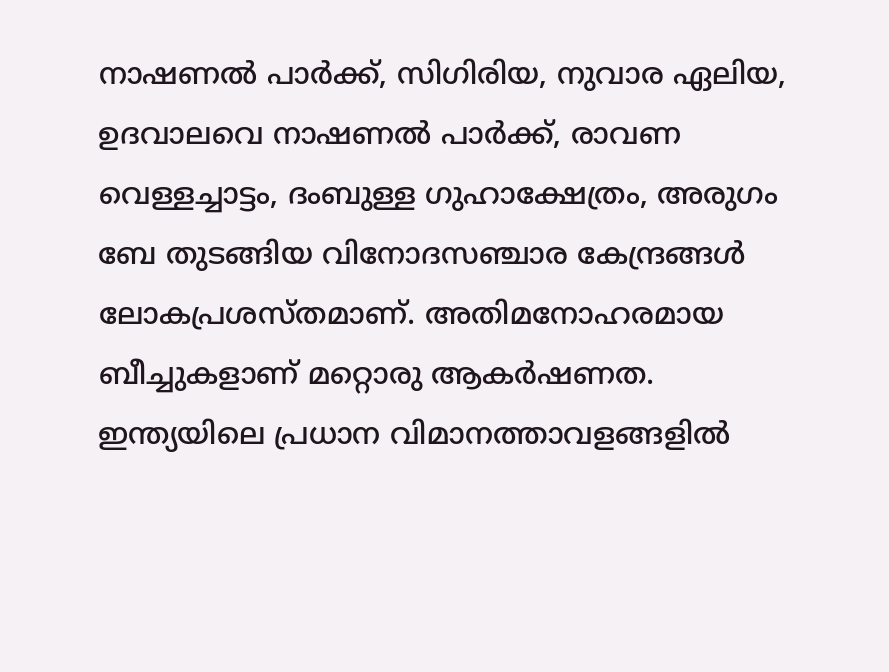നാഷണല്‍ പാര്‍ക്ക്, സിഗിരിയ, നുവാര ഏലിയ, ഉദവാലവെ നാഷണല്‍ പാര്‍ക്ക്, രാവണ വെള്ളച്ചാട്ടം, ദംബുള്ള ഗുഹാക്ഷേത്രം, അരുഗം ബേ തുടങ്ങിയ വിനോദസഞ്ചാര കേന്ദ്രങ്ങള്‍ ലോകപ്രശസ്തമാണ്. അതിമനോഹരമായ ബീച്ചുകളാണ് മറ്റൊരു ആകര്‍ഷണത. ഇന്ത്യയിലെ പ്രധാന വിമാനത്താവളങ്ങളില്‍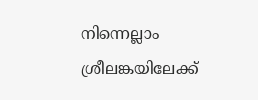നിന്നെല്ലാം ശ്രീലങ്കയിലേക്ക്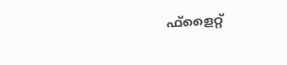ഫ്ളൈറ്റ്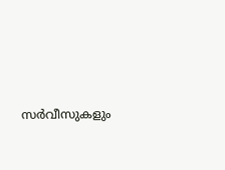സര്‍വീസുകളും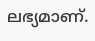ലഭ്യമാണ്.